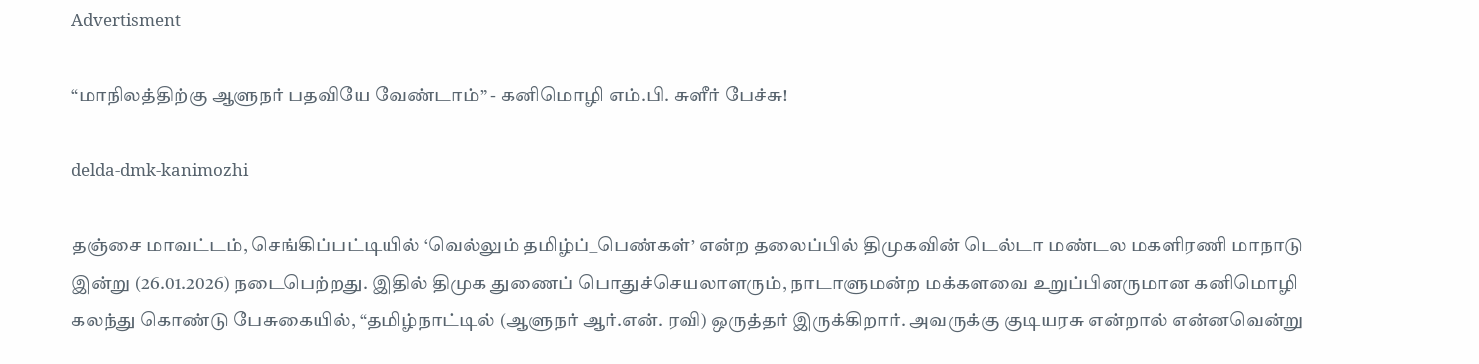Advertisment

“மாநிலத்திற்கு ஆளுநர் பதவியே வேண்டாம்” - கனிமொழி எம்.பி. சுளீர் பேச்சு!

delda-dmk-kanimozhi

தஞ்சை மாவட்டம், செங்கிப்பட்டியில் ‘வெல்லும் தமிழ்ப்_பெண்கள்’ என்ற தலைப்பில் திமுகவின் டெல்டா மண்டல மகளிரணி மாநாடு இன்று (26.01.2026) நடைபெற்றது. இதில் திமுக துணைப் பொதுச்செயலாளரும், நாடாளுமன்ற மக்களவை உறுப்பினருமான கனிமொழி கலந்து கொண்டு பேசுகையில், “தமிழ்நாட்டில் (ஆளுநர் ஆர்.என். ரவி) ஒருத்தர் இருக்கிறார். அவருக்கு குடியரசு என்றால் என்னவென்று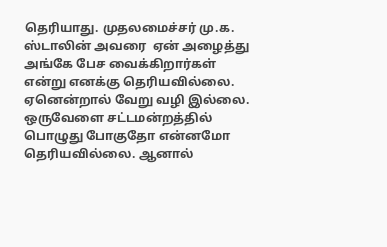தெரியாது. முதலமைச்சர் மு.க. ஸ்டாலின் அவரை  ஏன் அழைத்து அங்கே பேச வைக்கிறார்கள் என்று எனக்கு தெரியவில்லை. ஏனென்றால் வேறு வழி இல்லை. ஒருவேளை சட்டமன்றத்தில் பொழுது போகுதோ என்னமோ தெரியவில்லை. ஆனால்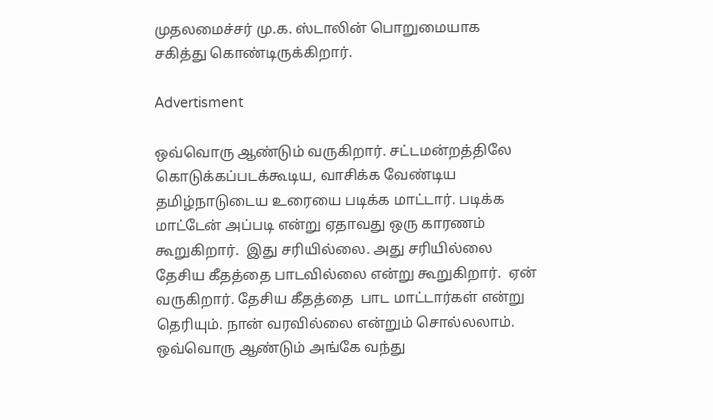முதலமைச்சர் மு.க. ஸ்டாலின் பொறுமையாக சகித்து கொண்டிருக்கிறார்.

Advertisment

ஒவ்வொரு ஆண்டும் வருகிறார். சட்டமன்றத்திலே கொடுக்கப்படக்கூடிய, வாசிக்க வேண்டிய தமிழ்நாடுடைய உரையை படிக்க மாட்டார். படிக்க மாட்டேன் அப்படி என்று ஏதாவது ஒரு காரணம் கூறுகிறார்.  இது சரியில்லை. அது சரியில்லை தேசிய கீதத்தை பாடவில்லை என்று கூறுகிறார்.  ஏன் வருகிறார். தேசிய கீதத்தை  பாட மாட்டார்கள் என்று தெரியும். நான் வரவில்லை என்றும் சொல்லலாம்.  ஒவ்வொரு ஆண்டும் அங்கே வந்து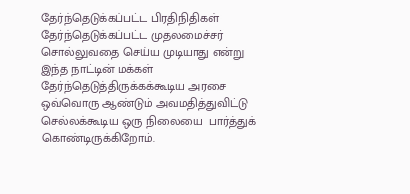தேர்ந்தெடுக்கப்பட்ட பிரதிநிதிகள் தேர்ந்தெடுக்கப்பட்ட முதலமைச்சர் சொல்லுவதை செய்ய முடியாது என்று இந்த நாட்டின் மக்கள்   தேர்ந்தெடுத்திருக்கக்கூடிய அரசை ஒவ்வொரு ஆண்டும் அவமதித்துவிட்டு செல்லக்கூடிய ஒரு நிலையை  பார்த்துக் கொண்டிருக்கிறோம்.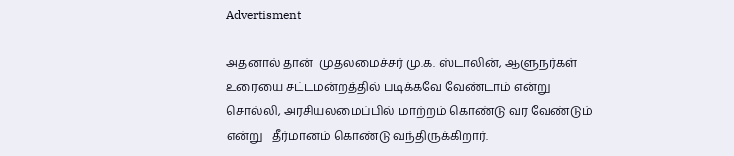Advertisment

அதனால் தான்  முதலமைச்சர் மு.க. ஸ்டாலின், ஆளுநர்கள் உரையை சட்டமன்றத்தில் படிக்கவே வேண்டாம் என்று சொல்லி, அரசியலமைப்பில் மாற்றம் கொண்டு வர வேண்டும் என்று   தீர்மானம் கொண்டு வந்திருக்கிறார்.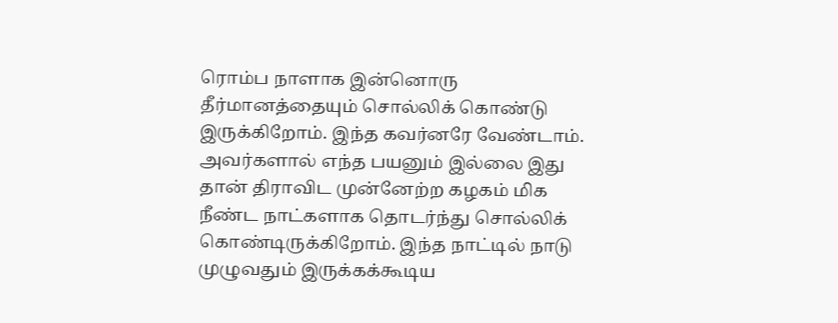ரொம்ப நாளாக இன்னொரு தீர்மானத்தையும் சொல்லிக் கொண்டு இருக்கிறோம். இந்த கவர்னரே வேண்டாம். அவர்களால் எந்த பயனும் இல்லை இது தான் திராவிட முன்னேற்ற கழகம் மிக நீண்ட நாட்களாக தொடர்ந்து சொல்லிக் கொண்டிருக்கிறோம். இந்த நாட்டில் நாடு முழுவதும் இருக்கக்கூடிய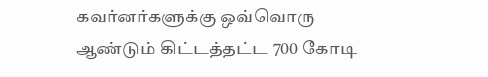கவர்னர்களுக்கு ஒவ்வொரு ஆண்டும் கிட்டத்தட்ட 700 கோடி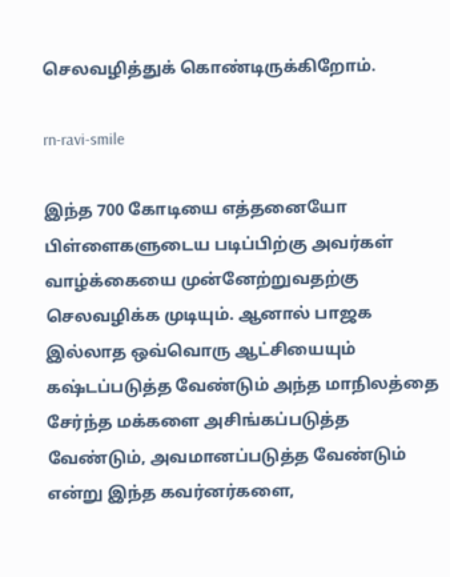செலவழித்துக் கொண்டிருக்கிறோம்.

rn-ravi-smile

இந்த 700 கோடியை எத்தனையோ பிள்ளைகளுடைய படிப்பிற்கு அவர்கள் வாழ்க்கையை முன்னேற்றுவதற்கு செலவழிக்க முடியும். ஆனால் பாஜக இல்லாத ஒவ்வொரு ஆட்சியையும் கஷ்டப்படுத்த வேண்டும் அந்த மாநிலத்தை சேர்ந்த மக்களை அசிங்கப்படுத்த வேண்டும், அவமானப்படுத்த வேண்டும் என்று இந்த கவர்னர்களை,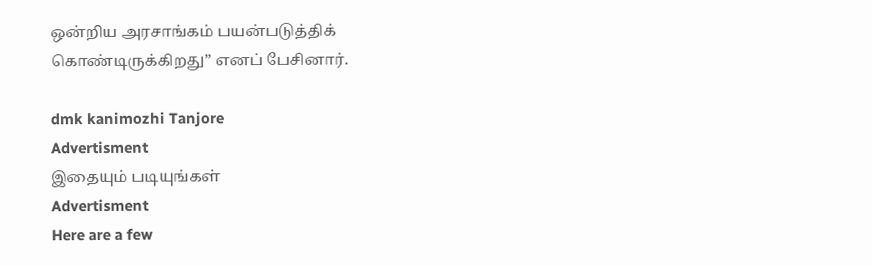ஒன்றிய அரசாங்கம் பயன்படுத்திக் கொண்டிருக்கிறது” எனப் பேசினார்.

dmk kanimozhi Tanjore
Advertisment
இதையும் படியுங்கள்
Advertisment
Here are a few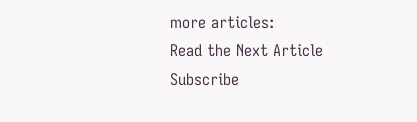more articles:
Read the Next Article
Subscribe